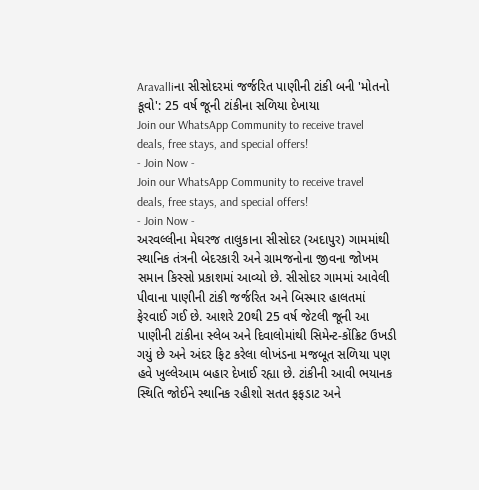Aravalliના સીસોદરમાં જર્જરિત પાણીની ટાંકી બની 'મોતનો કૂવો': 25 વર્ષ જૂની ટાંકીના સળિયા દેખાયા
Join our WhatsApp Community to receive travel deals, free stays, and special offers!
- Join Now -
Join our WhatsApp Community to receive travel deals, free stays, and special offers!
- Join Now -
અરવલ્લીના મેઘરજ તાલુકાના સીસોદર (અદાપુર) ગામમાંથી સ્થાનિક તંત્રની બેદરકારી અને ગ્રામજનોના જીવના જોખમ સમાન કિસ્સો પ્રકાશમાં આવ્યો છે. સીસોદર ગામમાં આવેલી પીવાના પાણીની ટાંકી જર્જરિત અને બિસ્માર હાલતમાં ફેરવાઈ ગઈ છે. આશરે 20થી 25 વર્ષ જેટલી જૂની આ પાણીની ટાંકીના સ્લેબ અને દિવાલોમાંથી સિમેન્ટ-કોંક્રિટ ઉખડી ગયું છે અને અંદર ફિટ કરેલા લોખંડના મજબૂત સળિયા પણ હવે ખુલ્લેઆમ બહાર દેખાઈ રહ્યા છે. ટાંકીની આવી ભયાનક સ્થિતિ જોઈને સ્થાનિક રહીશો સતત ફફડાટ અને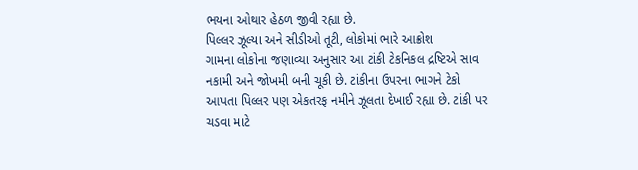ભયના ઓથાર હેઠળ જીવી રહ્યા છે.
પિલ્લર ઝૂલ્યા અને સીડીઓ તૂટી, લોકોમાં ભારે આક્રોશ
ગામના લોકોના જણાવ્યા અનુસાર આ ટાંકી ટેકનિકલ દ્રષ્ટિએ સાવ નકામી અને જોખમી બની ચૂકી છે. ટાંકીના ઉપરના ભાગને ટેકો આપતા પિલ્લર પણ એકતરફ નમીને ઝૂલતા દેખાઈ રહ્યા છે. ટાંકી પર ચડવા માટે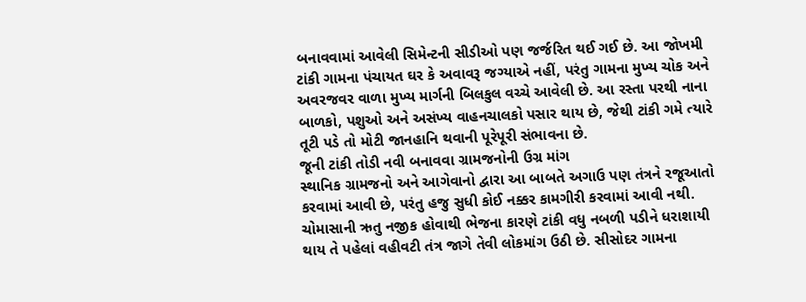બનાવવામાં આવેલી સિમેન્ટની સીડીઓ પણ જર્જરિત થઈ ગઈ છે. આ જોખમી ટાંકી ગામના પંચાયત ઘર કે અવાવરૂ જગ્યાએ નહીં, પરંતુ ગામના મુખ્ય ચોક અને અવરજવર વાળા મુખ્ય માર્ગની બિલકુલ વચ્ચે આવેલી છે. આ રસ્તા પરથી નાના બાળકો, પશુઓ અને અસંખ્ય વાહનચાલકો પસાર થાય છે, જેથી ટાંકી ગમે ત્યારે તૂટી પડે તો મોટી જાનહાનિ થવાની પૂરેપૂરી સંભાવના છે.
જૂની ટાંકી તોડી નવી બનાવવા ગ્રામજનોની ઉગ્ર માંગ
સ્થાનિક ગ્રામજનો અને આગેવાનો દ્વારા આ બાબતે અગાઉ પણ તંત્રને રજૂઆતો કરવામાં આવી છે, પરંતુ હજુ સુધી કોઈ નક્કર કામગીરી કરવામાં આવી નથી. ચોમાસાની ઋતુ નજીક હોવાથી ભેજના કારણે ટાંકી વધુ નબળી પડીને ધરાશાયી થાય તે પહેલાં વહીવટી તંત્ર જાગે તેવી લોકમાંગ ઉઠી છે. સીસોદર ગામના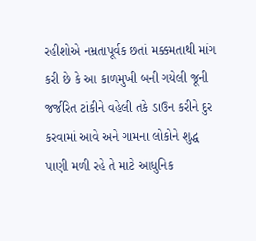રહીશોએ નમ્રતાપૂર્વક છતાં મક્કમતાથી માંગ કરી છે કે આ કાળમુખી બની ગયેલી જૂની જર્જરિત ટાંકીને વહેલી તકે ડાઉન કરીને દુર કરવામાં આવે અને ગામના લોકોને શુદ્ધ પાણી મળી રહે તે માટે આધુનિક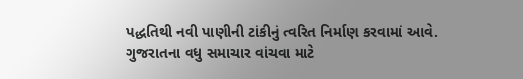પદ્ધતિથી નવી પાણીની ટાંકીનું ત્વરિત નિર્માણ કરવામાં આવે.
ગુજરાતના વધુ સમાચાર વાંચવા માટે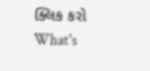ક્લિક કરો
What's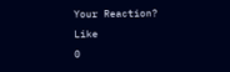Your Reaction?
Like
0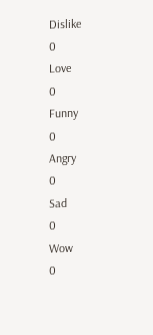Dislike
0
Love
0
Funny
0
Angry
0
Sad
0
Wow
0